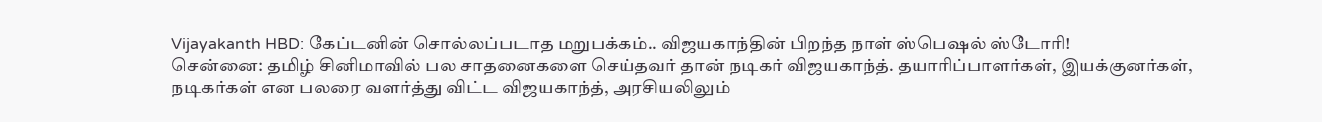Vijayakanth HBD: கேப்டனின் சொல்லப்படாத மறுபக்கம்.. விஜயகாந்தின் பிறந்த நாள் ஸ்பெஷல் ஸ்டோரி!
சென்னை: தமிழ் சினிமாவில் பல சாதனைகளை செய்தவர் தான் நடிகர் விஜயகாந்த். தயாரிப்பாளர்கள், இயக்குனர்கள், நடிகர்கள் என பலரை வளர்த்து விட்ட விஜயகாந்த், அரசியலிலும்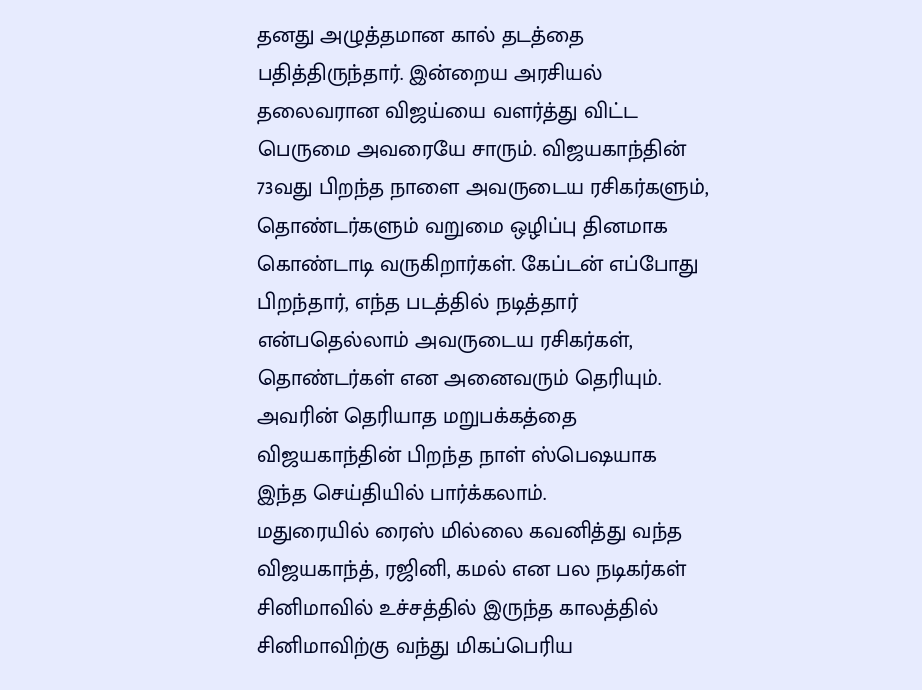தனது அழுத்தமான கால் தடத்தை பதித்திருந்தார். இன்றைய அரசியல் தலைவரான விஜய்யை வளர்த்து விட்ட பெருமை அவரையே சாரும். விஜயகாந்தின் 73வது பிறந்த நாளை அவருடைய ரசிகர்களும், தொண்டர்களும் வறுமை ஒழிப்பு தினமாக கொண்டாடி வருகிறார்கள். கேப்டன் எப்போது பிறந்தார், எந்த படத்தில் நடித்தார் என்பதெல்லாம் அவருடைய ரசிகர்கள், தொண்டர்கள் என அனைவரும் தெரியும். அவரின் தெரியாத மறுபக்கத்தை விஜயகாந்தின் பிறந்த நாள் ஸ்பெஷயாக இந்த செய்தியில் பார்க்கலாம்.
மதுரையில் ரைஸ் மில்லை கவனித்து வந்த விஜயகாந்த், ரஜினி, கமல் என பல நடிகர்கள் சினிமாவில் உச்சத்தில் இருந்த காலத்தில் சினிமாவிற்கு வந்து மிகப்பெரிய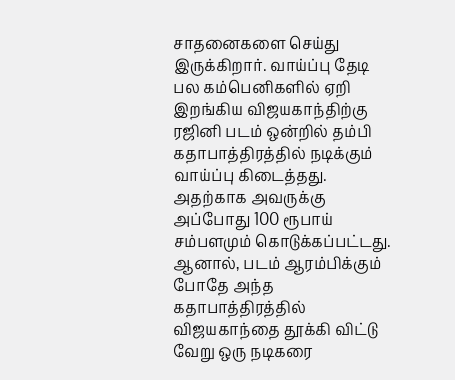சாதனைகளை செய்து இருக்கிறார். வாய்ப்பு தேடி பல கம்பெனிகளில் ஏறி இறங்கிய விஜயகாந்திற்கு ரஜினி படம் ஒன்றில் தம்பி கதாபாத்திரத்தில் நடிக்கும் வாய்ப்பு கிடைத்தது. அதற்காக அவருக்கு அப்போது 100 ரூபாய் சம்பளமும் கொடுக்கப்பட்டது. ஆனால், படம் ஆரம்பிக்கும் போதே அந்த கதாபாத்திரத்தில் விஜயகாந்தை தூக்கி விட்டு வேறு ஒரு நடிகரை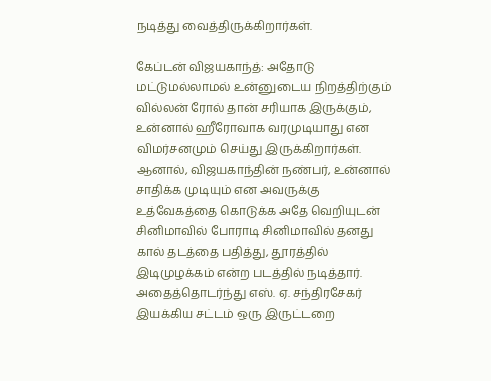நடித்து வைத்திருக்கிறார்கள்.

கேப்டன் விஜயகாந்த்: அதோடு மட்டுமல்லாமல் உன்னுடைய நிறத்திற்கும் வில்லன் ரோல் தான் சரியாக இருக்கும், உன்னால் ஹீரோவாக வரமுடியாது என விமர்சனமும் செய்து இருக்கிறார்கள். ஆனால், விஜயகாந்தின் நண்பர், உன்னால் சாதிக்க முடியும் என அவருக்கு உத்வேகத்தை கொடுக்க அதே வெறியுடன் சினிமாவில் போராடி சினிமாவில் தனது கால் தடத்தை பதித்து, தூரத்தில் இடிமுழக்கம் என்ற படத்தில் நடித்தார். அதைத்தொடர்ந்து எஸ். ஏ. சந்திரசேகர் இயக்கிய சட்டம் ஒரு இருட்டறை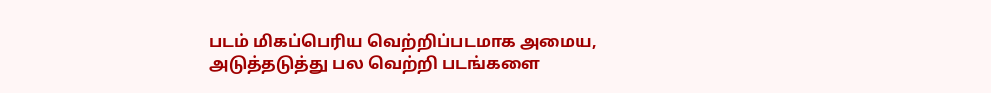படம் மிகப்பெரிய வெற்றிப்படமாக அமைய, அடுத்தடுத்து பல வெற்றி படங்களை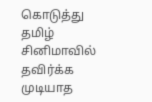கொடுத்து தமிழ் சினிமாவில் தவிர்க்க முடியாத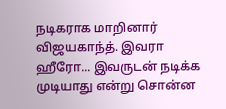நடிகராக மாறினார் விஜயகாந்த். இவரா ஹீரோ... இவருடன் நடிக்க முடியாது என்று சொன்ன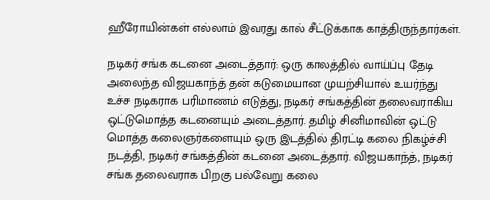ஹீரோயின்கள் எல்லாம் இவரது கால் சீட்டுக்காக காத்திருந்தார்கள்.

நடிகர் சங்க கடனை அடைத்தார்: ஒரு காலத்தில் வாய்ப்பு தேடி அலைந்த விஜயகாந்த் தன் கடுமையான முயற்சியால் உயர்ந்து உச்ச நடிகராக பரிமாணம் எடுத்து, நடிகர் சங்கத்தின் தலைவராகிய ஒட்டுமொத்த கடனையும் அடைத்தார். தமிழ் சினிமாவின் ஒட்டு மொத்த கலைஞர்களையும் ஒரு இடத்தில் திரட்டி கலை நிகழ்ச்சி நடத்தி, நடிகர் சங்கத்தின் கடனை அடைத்தார். விஜயகாந்த், நடிகர் சங்க தலைவராக பிறகு பல்வேறு கலை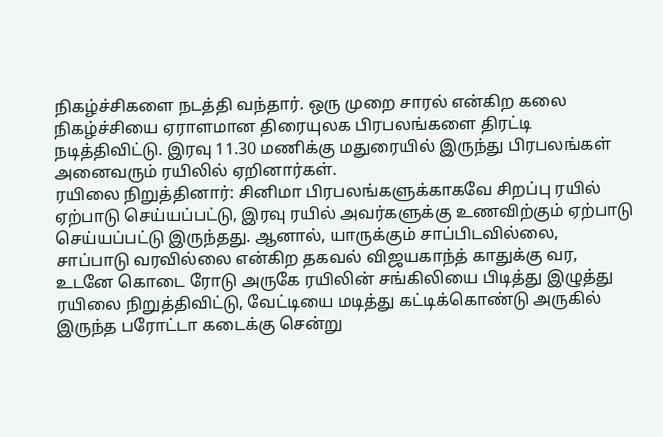நிகழ்ச்சிகளை நடத்தி வந்தார். ஒரு முறை சாரல் என்கிற கலை நிகழ்ச்சியை ஏராளமான திரையுலக பிரபலங்களை திரட்டி நடித்திவிட்டு. இரவு 11.30 மணிக்கு மதுரையில் இருந்து பிரபலங்கள் அனைவரும் ரயிலில் ஏறினார்கள்.
ரயிலை நிறுத்தினார்: சினிமா பிரபலங்களுக்காகவே சிறப்பு ரயில் ஏற்பாடு செய்யப்பட்டு, இரவு ரயில் அவர்களுக்கு உணவிற்கும் ஏற்பாடு செய்யப்பட்டு இருந்தது. ஆனால், யாருக்கும் சாப்பிடவில்லை, சாப்பாடு வரவில்லை என்கிற தகவல் விஜயகாந்த் காதுக்கு வர, உடனே கொடை ரோடு அருகே ரயிலின் சங்கிலியை பிடித்து இழுத்து ரயிலை நிறுத்திவிட்டு, வேட்டியை மடித்து கட்டிக்கொண்டு அருகில் இருந்த பரோட்டா கடைக்கு சென்று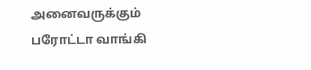அனைவருக்கும் பரோட்டா வாங்கி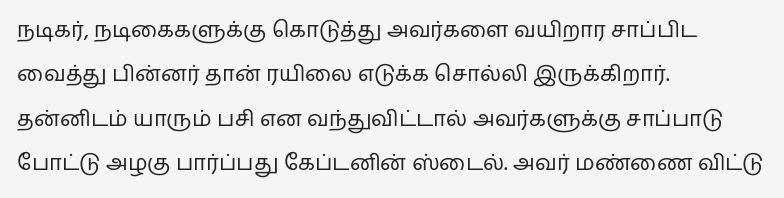நடிகர், நடிகைகளுக்கு கொடுத்து அவர்களை வயிறார சாப்பிட வைத்து பின்னர் தான் ரயிலை எடுக்க சொல்லி இருக்கிறார். தன்னிடம் யாரும் பசி என வந்துவிட்டால் அவர்களுக்கு சாப்பாடு போட்டு அழகு பார்ப்பது கேப்டனின் ஸ்டைல். அவர் மண்ணை விட்டு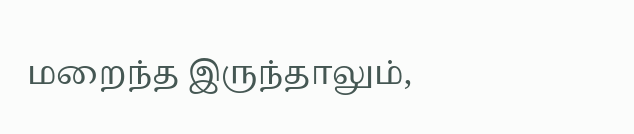மறைந்த இருந்தாலும்,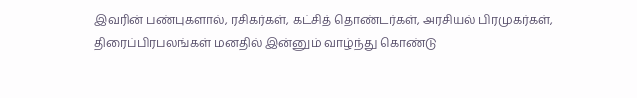இவரின் பண்புகளால், ரசிகர்கள், கட்சித் தொண்டர்கள், அரசியல் பிரமுகர்கள், திரைப்பிரபலங்கள் மனதில் இன்னும் வாழ்ந்து கொண்டு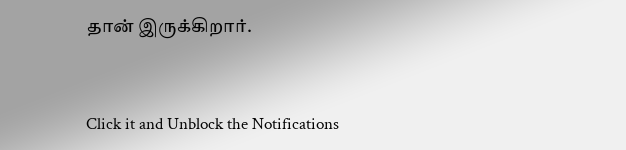தான் இருக்கிறார்.


Click it and Unblock the Notifications